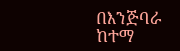በእንጅባራ ከተማ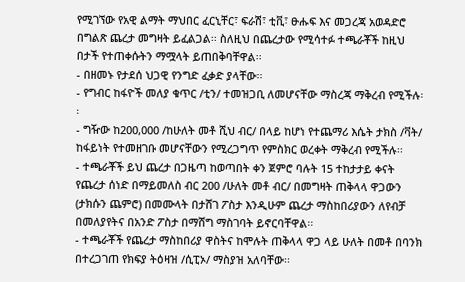የሚገኘው የአዊ ልማት ማህበር ፈርኒቸር፣ ፍራሽ፣ ቲቪ፣ ፁሑፍ እና መጋረጃ አወዳድሮ በግልጽ ጨረታ መግዛት ይፈልጋል፡፡ ስለዚህ በጨረታው የሚሳተፉ ተጫራቾች ከዚህ በታች የተጠቀሱትን ማሟላት ይጠበቅባቸዋል፡፡
- በዘመኑ የታደሰ ህጋዊ የንግድ ፈቃድ ያላቸው፡፡
- የግብር ከፋዮች መለያ ቁጥር /ቲን/ ተመዝጋቢ ለመሆናቸው ማስረጃ ማቅረብ የሚችሉ፡፡
- ግዥው ከ200,000 /ከሁለት መቶ ሺህ ብር/ በላይ ከሆነ የተጨማሪ እሴት ታክስ /ቫት/ ከፋይነት የተመዘገቡ መሆናቸውን የሚረጋግጥ የምስክር ወረቀት ማቅረብ የሚችሉ፡፡
- ተጫራቾች ይህ ጨረታ በጋዜጣ ከወጣበት ቀን ጀምሮ ባሉት 15 ተከታታይ ቀናት የጨረታ ሰነድ በማይመለስ ብር 200 /ሁለት መቶ ብር/ በመግዛት ጠቅላላ ዋጋውን (ታክሱን ጨምሮ) በመሙላት በታሸገ ፖስታ እንዲሁም ጨረታ ማስከበሪያውን ለየብቻ በመለያየትና በአንድ ፖስታ በማሸግ ማስገባት ይኖርባቸዋል፡፡
- ተጫራቾች የጨረታ ማስከበሪያ ዋስትና ከሞሉት ጠቅላላ ዋጋ ላይ ሁለት በመቶ በባንክ በተረጋገጠ የክፍያ ትዕዛዝ /ሲፒኦ/ ማስያዝ አለባቸው፡፡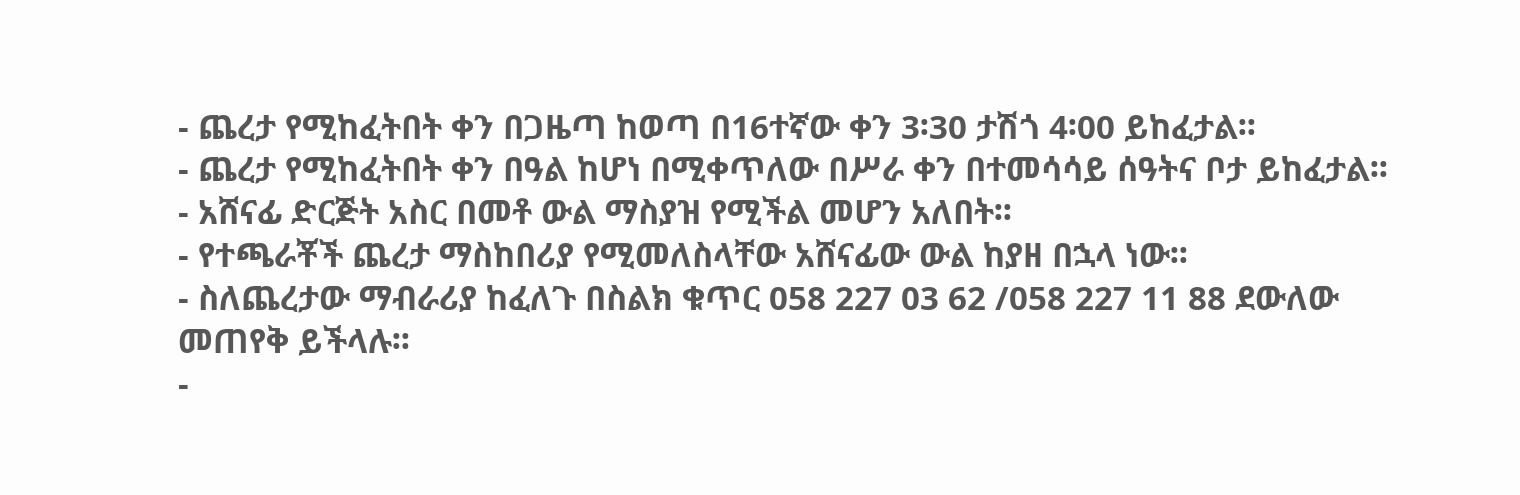- ጨረታ የሚከፈትበት ቀን በጋዜጣ ከወጣ በ16ተኛው ቀን 3፡30 ታሽጎ 4፡00 ይከፈታል፡፡
- ጨረታ የሚከፈትበት ቀን በዓል ከሆነ በሚቀጥለው በሥራ ቀን በተመሳሳይ ሰዓትና ቦታ ይከፈታል፡፡
- አሸናፊ ድርጅት አስር በመቶ ውል ማስያዝ የሚችል መሆን አለበት፡፡
- የተጫራቾች ጨረታ ማስከበሪያ የሚመለስላቸው አሸናፊው ውል ከያዘ በኋላ ነው፡፡
- ስለጨረታው ማብራሪያ ከፈለጉ በስልክ ቁጥር 058 227 03 62 /058 227 11 88 ደውለው መጠየቅ ይችላሉ፡፡
-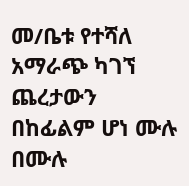መ/ቤቱ የተሻለ አማራጭ ካገኘ ጨረታውን በከፊልም ሆነ ሙሉ በሙሉ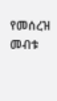የመሰረዝ መብቱ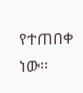የተጠበቀ ነው፡፡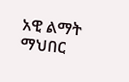አዊ ልማት ማህበር